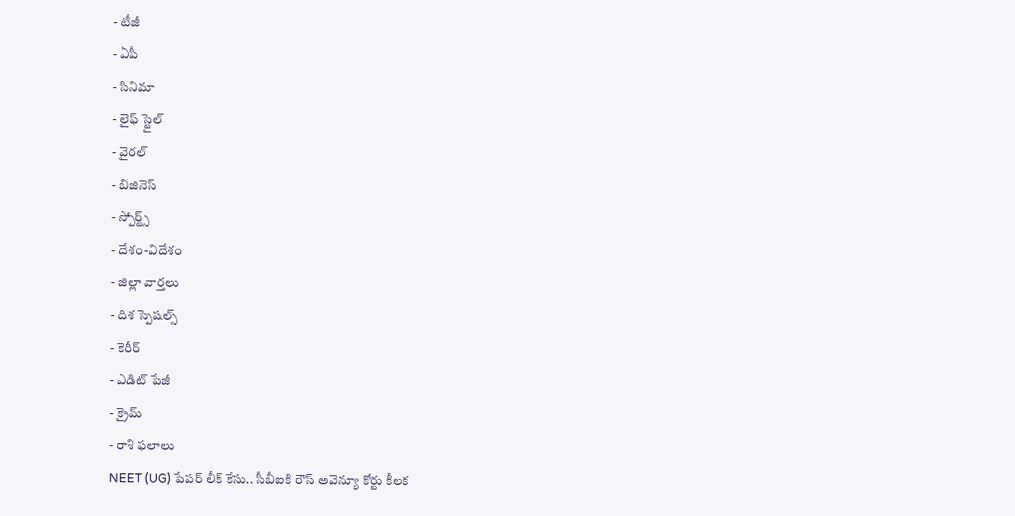- టీజీ
- ఏపీ
- సినిమా
- లైఫ్ స్టైల్
- వైరల్
- బిజినెస్
- స్పోర్ట్స్
- దేశం-విదేశం
- జిల్లా వార్తలు
- దిశ స్పెషల్స్
- కెరీర్
- ఎడిట్ పేజీ
- క్రైమ్
- రాశి ఫలాలు
NEET (UG) పేపర్ లీక్ కేసు.. సీబీఐకి రౌస్ అవెన్యూ కోర్టు కీలక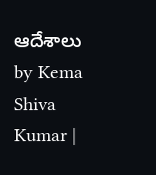ఆదేశాలు
by Kema Shiva Kumar |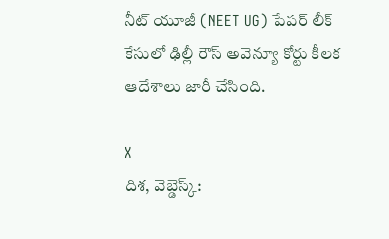నీట్ యూజీ (NEET UG) పేపర్ లీక్ కేసులో ఢిల్లీ రౌస్ అవెన్యూ కోర్టు కీలక ఆదేశాలు జారీ చేసింది.

X
దిశ, వెబ్డెస్క్: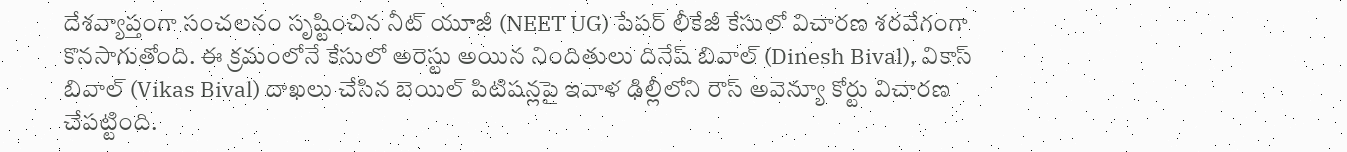దేశవ్యాప్తంగా సంచలనం సృష్టించిన నీట్ యూజీ (NEET UG) పేపర్ లీకేజీ కేసులో విచారణ శరవేగంగా కొనసాగుతోంది. ఈ క్రమంలోనే కేసులో అరెస్టు అయిన నిందితులు దినేష్ బివాల్ (Dinesh Bival), వికాస్ బివాల్ (Vikas Bival) దాఖలు చేసిన బెయిల్ పిటిషన్లపై ఇవాళ ఢిల్లీలోని రౌస్ అవెన్యూ కోర్టు విచారణ చేపట్టింది.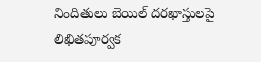నిందితులు బెయిల్ దరఖాస్తులపై లిఖితపూర్వక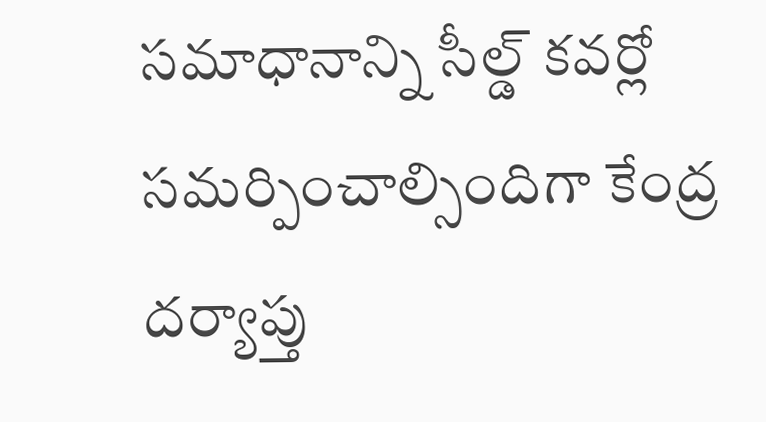సమాధానాన్ని సీల్డ్ కవర్లో సమర్పించాల్సిందిగా కేంద్ర దర్యాప్తు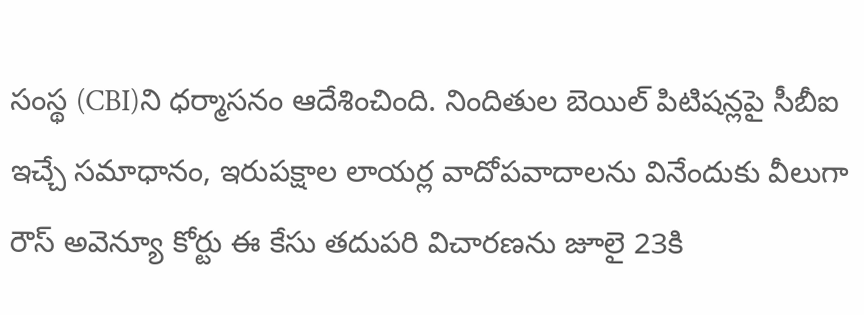సంస్థ (CBI)ని ధర్మాసనం ఆదేశించింది. నిందితుల బెయిల్ పిటిషన్లపై సీబీఐ ఇచ్చే సమాధానం, ఇరుపక్షాల లాయర్ల వాదోపవాదాలను వినేందుకు వీలుగా రౌస్ అవెన్యూ కోర్టు ఈ కేసు తదుపరి విచారణను జూలై 23కి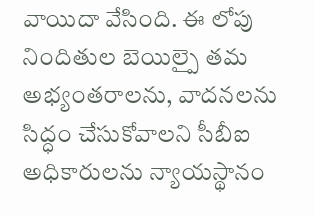వాయిదా వేసింది. ఈ లోపు నిందితుల బెయిల్పై తమ అభ్యంతరాలను, వాదనలను సిద్ధం చేసుకోవాలని సీబీఐ అధికారులను న్యాయస్థానం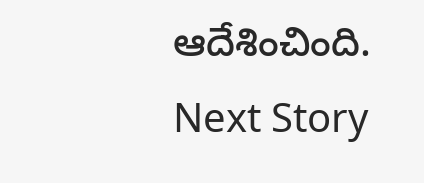ఆదేశించింది.
Next Story